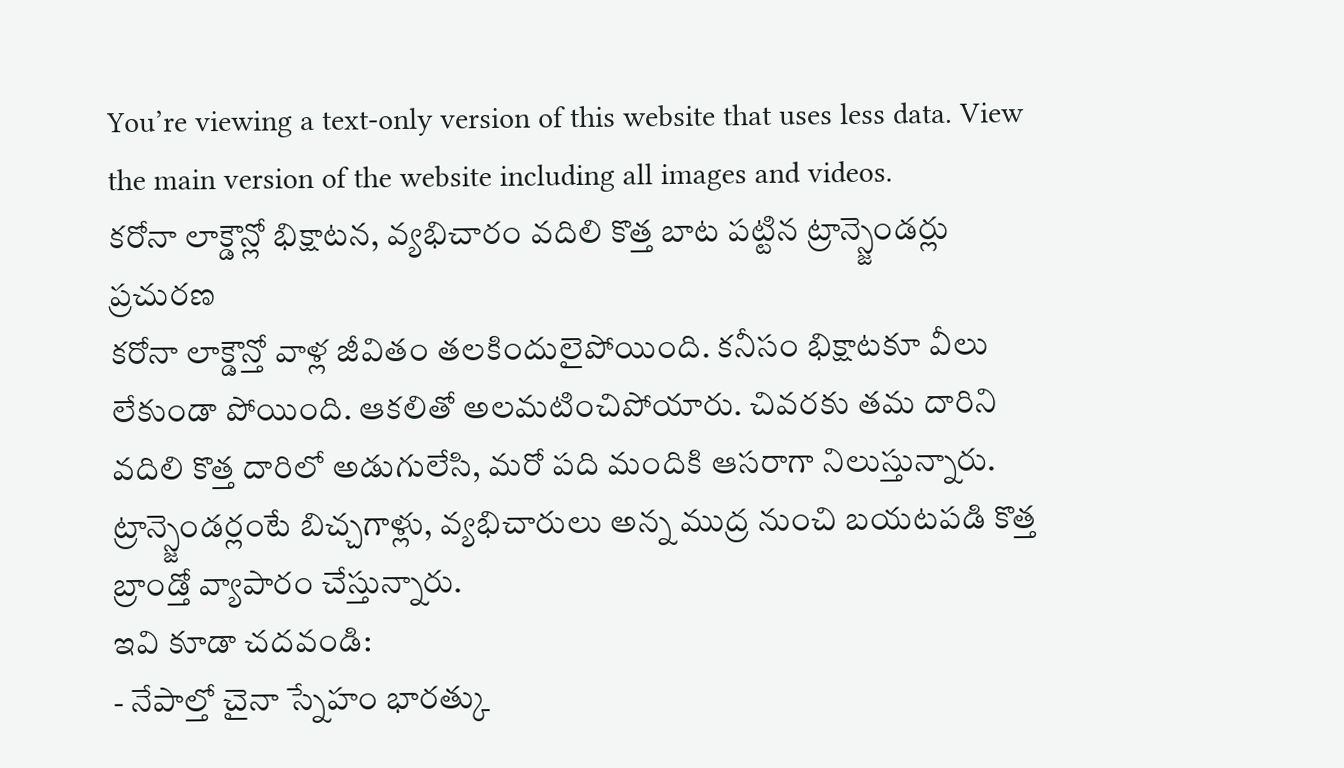You’re viewing a text-only version of this website that uses less data. View the main version of the website including all images and videos.
కరోనా లాక్డౌన్లో భిక్షాటన, వ్యభిచారం వదిలి కొత్త బాట పట్టిన ట్రాన్స్జెండర్లు
ప్రచురణ
కరోనా లాక్డౌన్తో వాళ్ల జీవితం తలకిందులైపోయింది. కనీసం భిక్షాటకూ వీలు లేకుండా పోయింది. ఆకలితో అలమటించిపోయారు. చివరకు తమ దారిని వదిలి కొత్త దారిలో అడుగులేసి, మరో పది మందికి ఆసరాగా నిలుస్తున్నారు.
ట్రాన్స్జెండర్లంటే బిచ్చగాళ్లు, వ్యభిచారులు అన్న ముద్ర నుంచి బయటపడి కొత్త బ్రాండ్తో వ్యాపారం చేస్తున్నారు.
ఇవి కూడా చదవండి:
- నేపాల్తో చైనా స్నేహం భారత్కు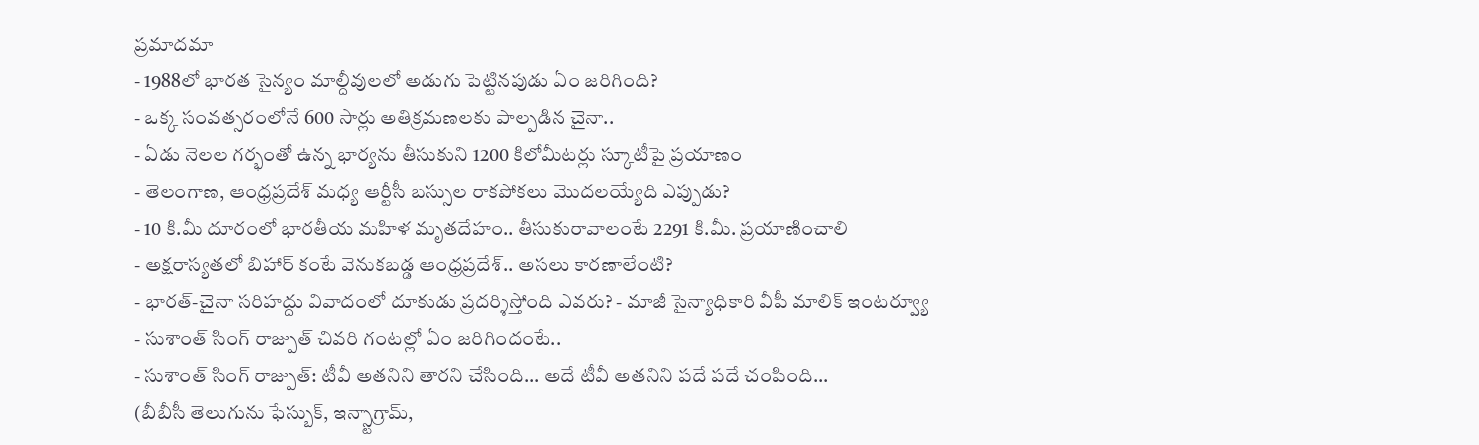ప్రమాదమా
- 1988లో భారత సైన్యం మాల్దీవులలో అడుగు పెట్టినపుడు ఏం జరిగింది?
- ఒక్క సంవత్సరంలోనే 600 సార్లు అతిక్రమణలకు పాల్పడిన చైనా..
- ఏడు నెలల గర్భంతో ఉన్న భార్యను తీసుకుని 1200 కిలోమీటర్లు స్కూటీపై ప్రయాణం
- తెలంగాణ, ఆంధ్రప్రదేశ్ మధ్య ఆర్టీసీ బస్సుల రాకపోకలు మొదలయ్యేది ఎప్పుడు?
- 10 కి.మీ దూరంలో భారతీయ మహిళ మృతదేహం.. తీసుకురావాలంటే 2291 కి.మీ. ప్రయాణించాలి
- అక్షరాస్యతలో బిహార్ కంటే వెనుకబడ్డ ఆంధ్రప్రదేశ్.. అసలు కారణాలేంటి?
- భారత్-చైనా సరిహద్దు వివాదంలో దూకుడు ప్రదర్శిస్తోంది ఎవరు? - మాజీ సైన్యాధికారి వీపీ మాలిక్ ఇంటర్వ్యూ
- సుశాంత్ సింగ్ రాజ్పుత్ చివరి గంటల్లో ఏం జరిగిందంటే..
- సుశాంత్ సింగ్ రాజ్పుత్: టీవీ అతనిని తారని చేసింది... అదే టీవీ అతనిని పదే పదే చంపింది...
(బీబీసీ తెలుగును ఫేస్బుక్, ఇన్స్టాగ్రామ్,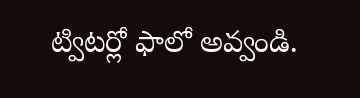ట్విటర్లో ఫాలో అవ్వండి.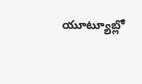యూట్యూబ్లో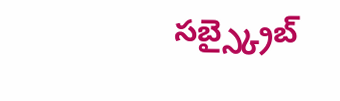సబ్స్క్రైబ్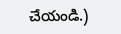చేయండి.)